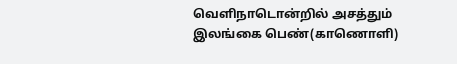வெளிநாடொன்றில் அசத்தும் இலங்கை பெண்(காணொளி)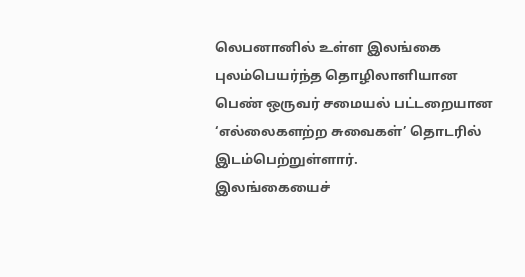லெபனானில் உள்ள இலங்கை புலம்பெயர்ந்த தொழிலாளியான பெண் ஒருவர் சமையல் பட்டறையான ‘எல்லைகளற்ற சுவைகள்’ தொடரில் இடம்பெற்றுள்ளார்.
இலங்கையைச்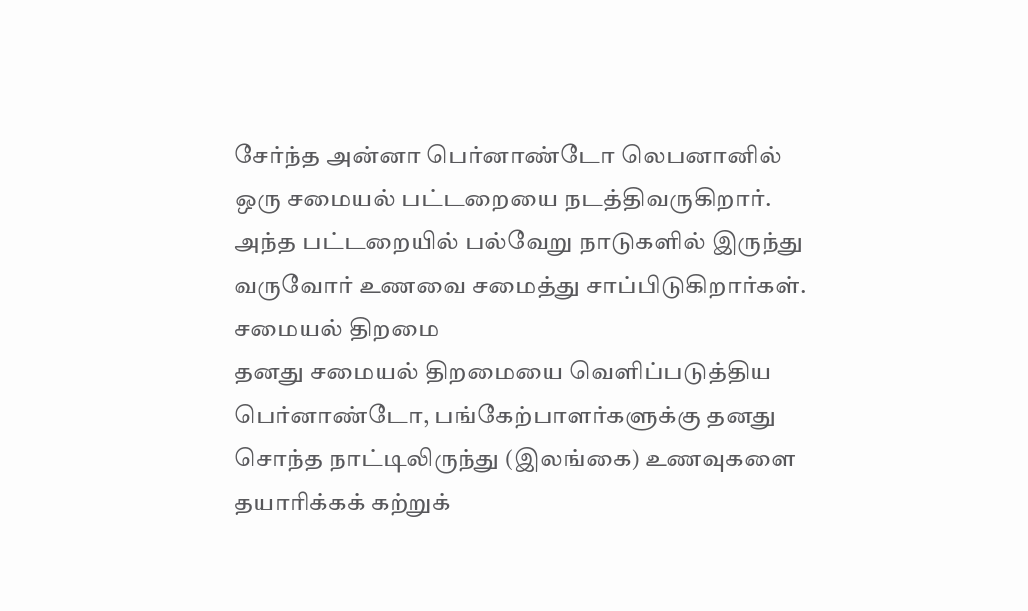சேர்ந்த அன்னா பெர்னாண்டோ லெபனானில் ஒரு சமையல் பட்டறையை நடத்திவருகிறார். அந்த பட்டறையில் பல்வேறு நாடுகளில் இருந்து வருவோர் உணவை சமைத்து சாப்பிடுகிறார்கள்.
சமையல் திறமை
தனது சமையல் திறமையை வெளிப்படுத்திய பெர்னாண்டோ, பங்கேற்பாளர்களுக்கு தனது சொந்த நாட்டிலிருந்து (இலங்கை) உணவுகளை தயாரிக்கக் கற்றுக்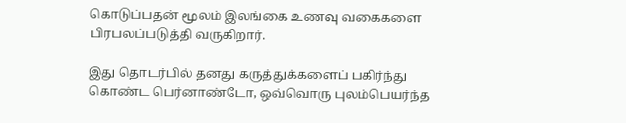கொடுப்பதன் மூலம் இலங்கை உணவு வகைகளை பிரபலப்படுத்தி வருகிறார்.

இது தொடர்பில் தனது கருத்துக்களைப் பகிர்ந்து கொண்ட பெர்னாண்டோ, ஒவ்வொரு புலம்பெயர்ந்த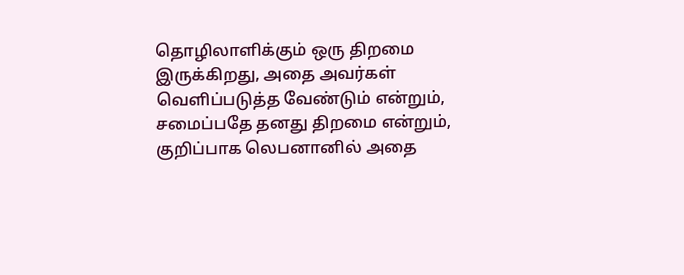தொழிலாளிக்கும் ஒரு திறமை இருக்கிறது, அதை அவர்கள் வெளிப்படுத்த வேண்டும் என்றும், சமைப்பதே தனது திறமை என்றும், குறிப்பாக லெபனானில் அதை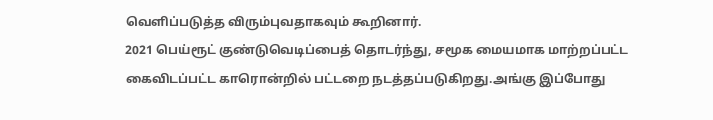வெளிப்படுத்த விரும்புவதாகவும் கூறினார்.
2021 பெய்ரூட் குண்டுவெடிப்பைத் தொடர்ந்து, சமூக மையமாக மாற்றப்பட்ட கைவிடப்பட்ட காரொன்றில் பட்டறை நடத்தப்படுகிறது.அங்கு இப்போது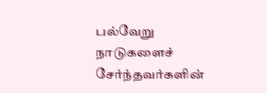பல்வேறு நாடுகளைச் சேர்ந்தவர்களின்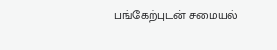பங்கேற்புடன் சமையல்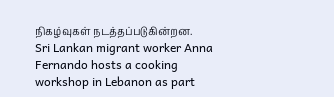நிகழ்வுகள் நடத்தப்படுகின்றன.
Sri Lankan migrant worker Anna Fernando hosts a cooking workshop in Lebanon as part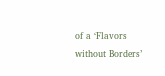of a ‘Flavors without Borders’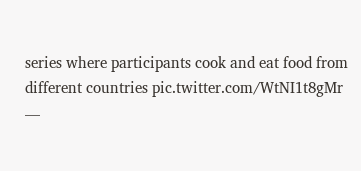series where participants cook and eat food from different countries pic.twitter.com/WtNI1t8gMr
—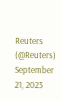Reuters (@Reuters) September 21, 2023